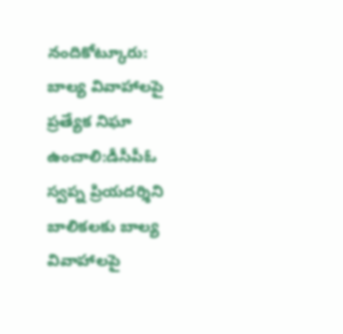నందికోట్కూరు: బాల్య వివాహాలపై ప్రత్యేక నిఘా ఉంచాలి:డీసీపీఓ స్వప్న ప్రియదర్శిని
బాలికలకు బాల్య వివాహాలపై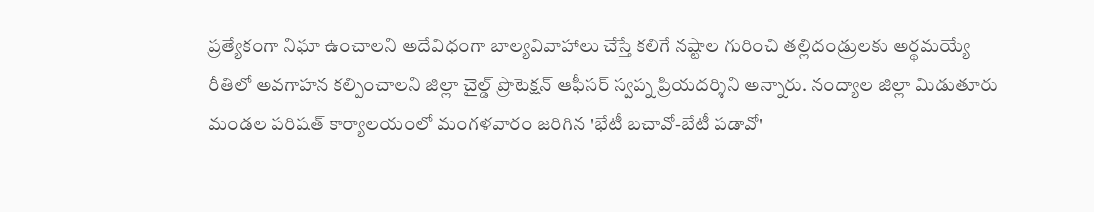ప్రత్యేకంగా నిఘా ఉంచాలని అదేవిధంగా బాల్యవివాహాలు చేస్తే కలిగే నష్టాల గురించి తల్లిదండ్రులకు అర్థమయ్యే రీతిలో అవగాహన కల్పించాలని జిల్లా చైల్డ్ ప్రొటెక్షన్ ఆఫీసర్ స్వప్న ప్రియదర్శిని అన్నారు. నంద్యాల జిల్లా మిడుతూరు మండల పరిషత్ కార్యాలయంలో మంగళవారం జరిగిన 'భేటీ బచావో-బేటీ పడావో'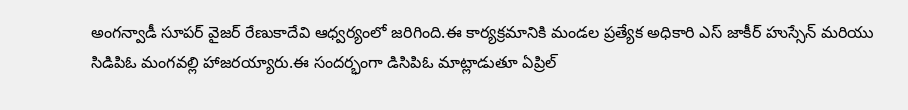అంగన్వాడీ సూపర్ వైజర్ రేణుకాదేవి ఆధ్వర్యంలో జరిగింది.ఈ కార్యక్రమానికి మండల ప్రత్యేక అధికారి ఎస్ జాకీర్ హుస్సేన్ మరియు సిడిపిఓ మంగవల్లి హాజరయ్యారు.ఈ సందర్భంగా డిసిపిఓ మాట్లాడుతూ ఏప్రిల్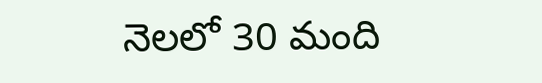నెలలో 30 మంది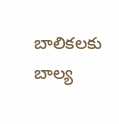బాలికలకు బాల్య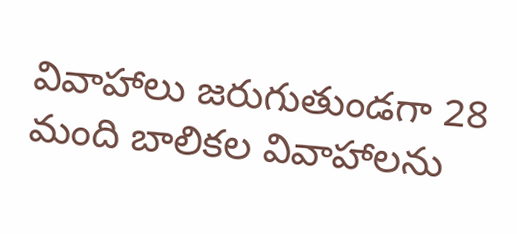వివాహాలు జరుగుతుండగా 28 మంది బాలికల వివాహాలను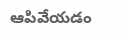ఆపివేయడం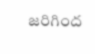జరిగింద